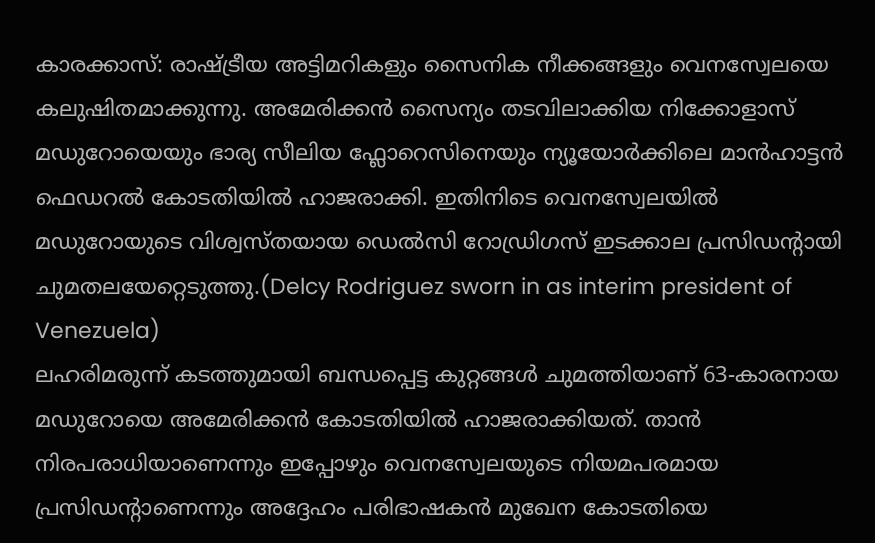കാരക്കാസ്: രാഷ്ട്രീയ അട്ടിമറികളും സൈനിക നീക്കങ്ങളും വെനസ്വേലയെ കലുഷിതമാക്കുന്നു. അമേരിക്കൻ സൈന്യം തടവിലാക്കിയ നിക്കോളാസ് മഡുറോയെയും ഭാര്യ സീലിയ ഫ്ലോറെസിനെയും ന്യൂയോർക്കിലെ മാൻഹാട്ടൻ ഫെഡറൽ കോടതിയിൽ ഹാജരാക്കി. ഇതിനിടെ വെനസ്വേലയിൽ മഡുറോയുടെ വിശ്വസ്തയായ ഡെൽസി റോഡ്രിഗസ് ഇടക്കാല പ്രസിഡന്റായി ചുമതലയേറ്റെടുത്തു.(Delcy Rodriguez sworn in as interim president of Venezuela)
ലഹരിമരുന്ന് കടത്തുമായി ബന്ധപ്പെട്ട കുറ്റങ്ങൾ ചുമത്തിയാണ് 63-കാരനായ മഡുറോയെ അമേരിക്കൻ കോടതിയിൽ ഹാജരാക്കിയത്. താൻ നിരപരാധിയാണെന്നും ഇപ്പോഴും വെനസ്വേലയുടെ നിയമപരമായ പ്രസിഡന്റാണെന്നും അദ്ദേഹം പരിഭാഷകൻ മുഖേന കോടതിയെ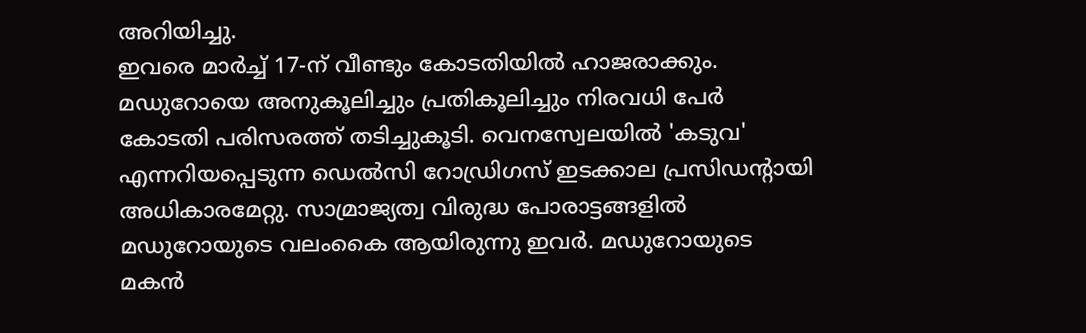അറിയിച്ചു.
ഇവരെ മാർച്ച് 17-ന് വീണ്ടും കോടതിയിൽ ഹാജരാക്കും. മഡുറോയെ അനുകൂലിച്ചും പ്രതികൂലിച്ചും നിരവധി പേർ കോടതി പരിസരത്ത് തടിച്ചുകൂടി. വെനസ്വേലയിൽ 'കടുവ' എന്നറിയപ്പെടുന്ന ഡെൽസി റോഡ്രിഗസ് ഇടക്കാല പ്രസിഡന്റായി അധികാരമേറ്റു. സാമ്രാജ്യത്വ വിരുദ്ധ പോരാട്ടങ്ങളിൽ മഡുറോയുടെ വലംകൈ ആയിരുന്നു ഇവർ. മഡുറോയുടെ മകൻ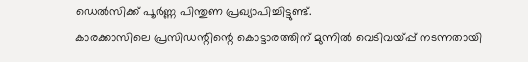ഡെൽസിക്ക് പൂർണ്ണ പിന്തുണ പ്രഖ്യാപിച്ചിട്ടുണ്ട്.
കാരക്കാസിലെ പ്രസിഡന്റിന്റെ കൊട്ടാരത്തിന് മുന്നിൽ വെടിവയ്പ്പ് നടന്നതായി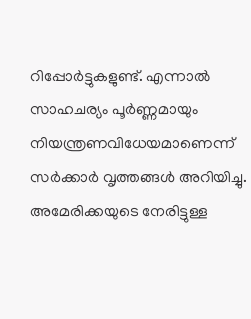റിപ്പോർട്ടുകളുണ്ട്. എന്നാൽ സാഹചര്യം പൂർണ്ണമായും നിയന്ത്രണവിധേയമാണെന്ന് സർക്കാർ വൃത്തങ്ങൾ അറിയിച്ചു. അമേരിക്കയുടെ നേരിട്ടുള്ള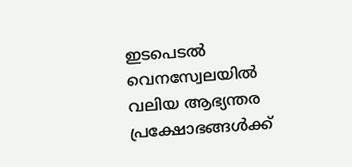ഇടപെടൽ വെനസ്വേലയിൽ വലിയ ആഭ്യന്തര പ്രക്ഷോഭങ്ങൾക്ക്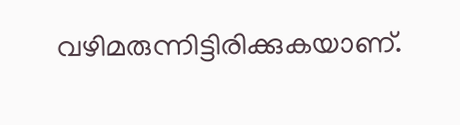വഴിമരുന്നിട്ടിരിക്കുകയാണ്.